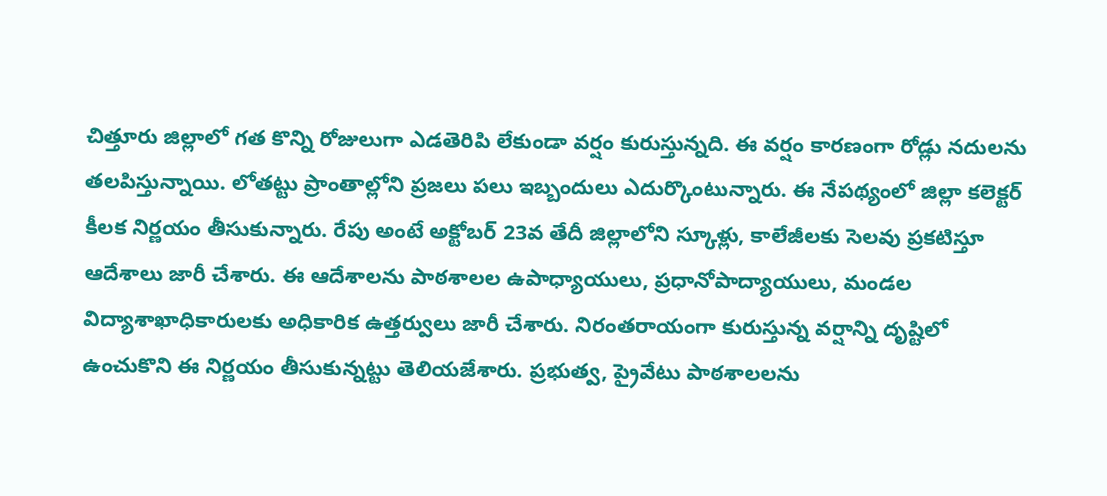చిత్తూరు జిల్లాలో గత కొన్ని రోజులుగా ఎడతెరిపి లేకుండా వర్షం కురుస్తున్నది. ఈ వర్షం కారణంగా రోడ్లు నదులను తలపిస్తున్నాయి. లోతట్టు ప్రాంతాల్లోని ప్రజలు పలు ఇబ్బందులు ఎదుర్కొంటున్నారు. ఈ నేపథ్యంలో జిల్లా కలెక్టర్ కీలక నిర్ణయం తీసుకున్నారు. రేపు అంటే అక్టోబర్ 23వ తేదీ జిల్లాలోని స్కూళ్లు, కాలేజీలకు సెలవు ప్రకటిస్తూ ఆదేశాలు జారీ చేశారు. ఈ ఆదేశాలను పాఠశాలల ఉపాధ్యాయులు, ప్రధానోపాద్యాయులు, మండల విద్యాశాఖాధికారులకు అధికారిక ఉత్తర్వులు జారీ చేశారు. నిరంతరాయంగా కురుస్తున్న వర్షాన్ని దృష్టిలో ఉంచుకొని ఈ నిర్ణయం తీసుకున్నట్టు తెలియజేశారు. ప్రభుత్వ, ప్రైవేటు పాఠశాలలను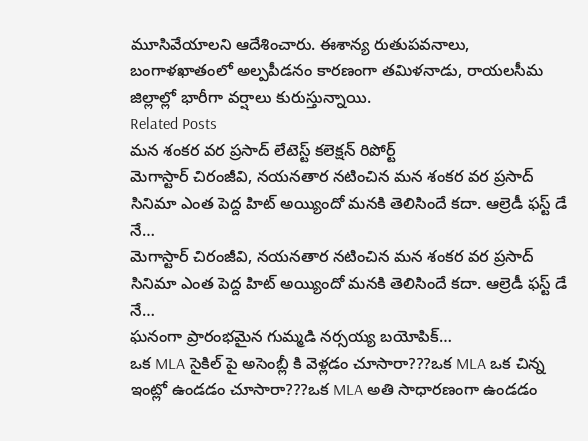మూసివేయాలని ఆదేశించారు. ఈశాన్య రుతుపవనాలు, బంగాళఖాతంలో అల్పపీడనం కారణంగా తమిళనాడు, రాయలసీమ జిల్లాల్లో భారీగా వర్షాలు కురుస్తున్నాయి.
Related Posts
మన శంకర వర ప్రసాద్ లేటెస్ట్ కలెక్షన్ రిపోర్ట్
మెగాస్టార్ చిరంజీవి, నయనతార నటించిన మన శంకర వర ప్రసాద్ సినిమా ఎంత పెద్ద హిట్ అయ్యిందో మనకి తెలిసిందే కదా. ఆల్రెడీ ఫస్ట్ డే నే…
మెగాస్టార్ చిరంజీవి, నయనతార నటించిన మన శంకర వర ప్రసాద్ సినిమా ఎంత పెద్ద హిట్ అయ్యిందో మనకి తెలిసిందే కదా. ఆల్రెడీ ఫస్ట్ డే నే…
ఘనంగా ప్రారంభమైన గుమ్మడి నర్సయ్య బయోపిక్…
ఒక MLA సైకిల్ పై అసెంబ్లీ కి వెళ్లడం చూసారా???ఒక MLA ఒక చిన్న ఇంట్లో ఉండడం చూసారా???ఒక MLA అతి సాధారణంగా ఉండడం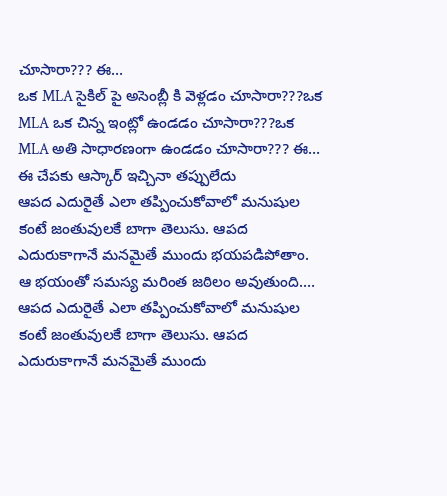చూసారా??? ఈ…
ఒక MLA సైకిల్ పై అసెంబ్లీ కి వెళ్లడం చూసారా???ఒక MLA ఒక చిన్న ఇంట్లో ఉండడం చూసారా???ఒక MLA అతి సాధారణంగా ఉండడం చూసారా??? ఈ…
ఈ చేపకు ఆస్కార్ ఇచ్చినా తప్పులేదు
ఆపద ఎదురైతే ఎలా తప్పించుకోవాలో మనుషుల కంటే జంతువులకే బాగా తెలుసు. ఆపద ఎదురుకాగానే మనమైతే ముందు భయపడిపోతాం. ఆ భయంతో సమస్య మరింత జఠిలం అవుతుంది.…
ఆపద ఎదురైతే ఎలా తప్పించుకోవాలో మనుషుల కంటే జంతువులకే బాగా తెలుసు. ఆపద ఎదురుకాగానే మనమైతే ముందు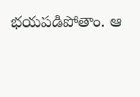భయపడిపోతాం. ఆ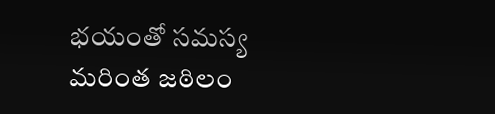భయంతో సమస్య మరింత జఠిలం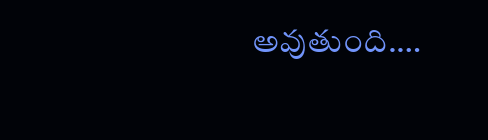అవుతుంది.…